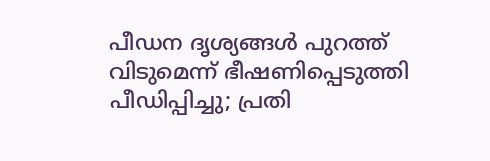പീഡന ദൃശ്യങ്ങൾ പുറത്ത് വിടുമെന്ന് ഭീഷണിപ്പെടുത്തി പീഡിപ്പിച്ചു; പ്രതി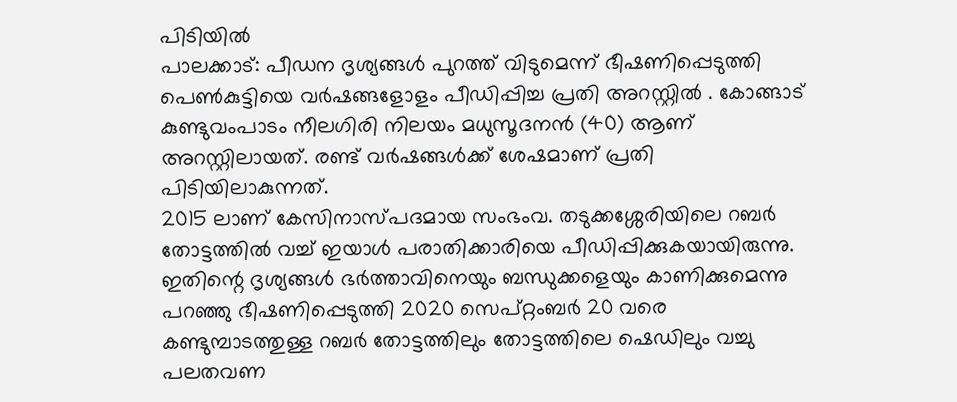പിടിയിൽ
പാലക്കാട്: പീഡന ദൃശ്യങ്ങൾ പുറത്ത് വിടുമെന്ന് ഭീഷണിപ്പെടുത്തി പെൺകുട്ടിയെ വർഷങ്ങളോളം പീഡിപ്പിച്ച പ്രതി അറസ്റ്റിൽ . കോങ്ങാട് കുണ്ടുവംപാടം നീലഗിരി നിലയം മധുസൂദനൻ (40) ആണ് അറസ്റ്റിലായത്. രണ്ട് വർഷങ്ങൾക്ക് ശേഷമാണ് പ്രതി പിടിയിലാകുന്നത്.
2015 ലാണ് കേസിനാസ്പദമായ സംഭംവ. തടുക്കശ്ശേരിയിലെ റബർ തോട്ടത്തിൽ വച്ച് ഇയാൾ പരാതിക്കാരിയെ പീഡിപ്പിക്കുകയായിരുന്നു. ഇതിന്റെ ദൃശ്യങ്ങൾ ഭർത്താവിനെയും ബന്ധുക്കളെയും കാണിക്കുമെന്നു പറഞ്ഞു ഭീഷണിപ്പെടുത്തി 2020 സെപ്റ്റംബർ 20 വരെ കണ്ടുമ്പാടത്തുള്ള റബർ തോട്ടത്തിലും തോട്ടത്തിലെ ഷെഡിലും വച്ചു പലതവണ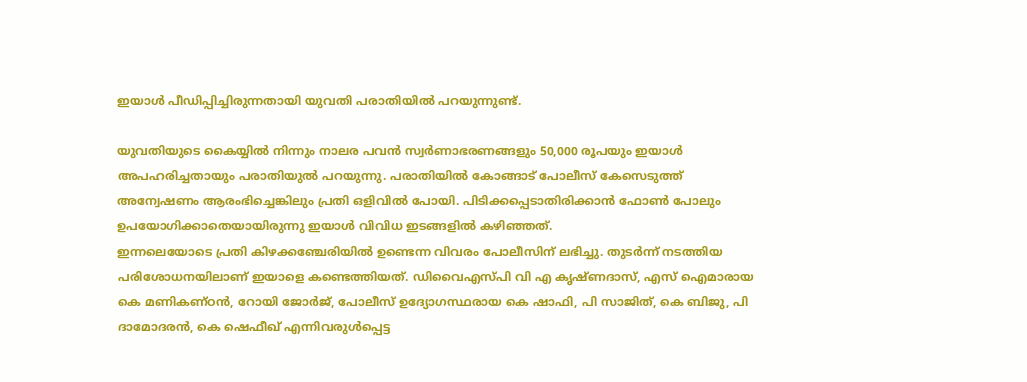ഇയാൾ പീഡിപ്പിച്ചിരുന്നതായി യുവതി പരാതിയിൽ പറയുന്നുണ്ട്.

യുവതിയുടെ കൈയ്യിൽ നിന്നും നാലര പവൻ സ്വർണാഭരണങ്ങളും 50,000 രൂപയും ഇയാൾ അപഹരിച്ചതായും പരാതിയുൽ പറയുന്നു. പരാതിയിൽ കോങ്ങാട് പോലീസ് കേസെടുത്ത് അന്വേഷണം ആരംഭിച്ചെങ്കിലും പ്രതി ഒളിവിൽ പോയി. പിടിക്കപ്പെടാതിരിക്കാൻ ഫോൺ പോലും ഉപയോഗിക്കാതെയായിരുന്നു ഇയാൾ വിവിധ ഇടങ്ങളിൽ കഴിഞ്ഞത്.
ഇന്നലെയോടെ പ്രതി കിഴക്കഞ്ചേരിയിൽ ഉണ്ടെന്ന വിവരം പോലീസിന് ലഭിച്ചു. തുടർന്ന് നടത്തിയ പരിശോധനയിലാണ് ഇയാളെ കണ്ടെത്തിയത്. ഡിവൈഎസ്പി വി എ കൃഷ്ണദാസ്, എസ് ഐമാരായ കെ മണികണ്ഠൻ, റോയി ജോർജ്, പോലീസ് ഉദ്യോഗസ്ഥരായ കെ ഷാഫി, പി സാജിത്, കെ ബിജു, പി ദാമോദരൻ, കെ ഷെഫീഖ് എന്നിവരുൾപ്പെട്ട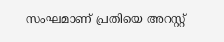സംഘമാണ് പ്രതിയെ അറസ്റ്റ്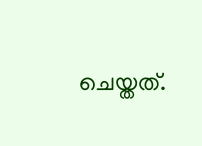ചെയ്തത്.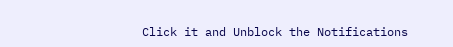Click it and Unblock the Notifications